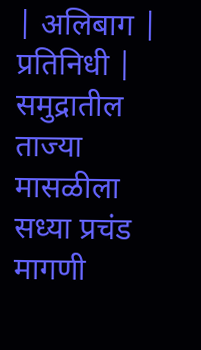| अलिबाग | प्रतिनिधी |
समुद्रातील ताज्या मासळीला सध्या प्रचंड मागणी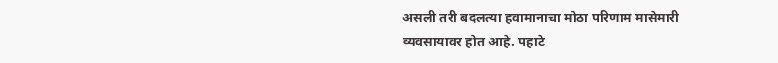असली तरी बदलत्या हवामानाचा मोठा परिणाम मासेमारी व्यवसायावर होत आहे. पहाटे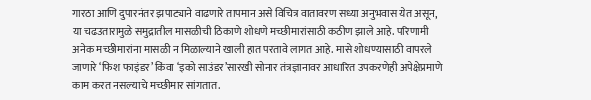गारठा आणि दुपारनंतर झपाट्याने वाढणारे तापमान असे विचित्र वातावरण सध्या अनुभवास येत असून, या चढउतारामुळे समुद्रातील मासळीची ठिकाणे शोधणे मच्छीमारांसाठी कठीण झाले आहे. परिणामी अनेक मच्छीमारांना मासळी न मिळाल्याने खाली हात परतावे लागत आहे. मासे शोधण्यासाठी वापरले जाणारे ‘फिश फाइंडर’ किंवा ‘इको साउंडर’सारखी सोनार तंत्रज्ञानावर आधारित उपकरणेही अपेक्षेप्रमाणे काम करत नसल्याचे मच्छीमार सांगतात.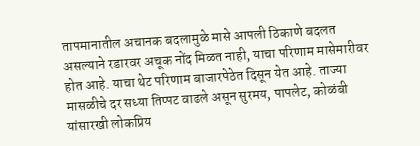तापमानातील अचानक बदलामुळे मासे आपली ठिकाणे बदलत असल्याने रडारवर अचूक नोंद मिळत नाही, याचा परिणाम मासेमारीवर होत आहे. याचा थेट परिणाम बाजारपेठेत दिसून येत आहे. ताज्या मासळीचे दर सध्या तिप्पट वाढले असून सुरमय, पापलेट, कोळंबी यांसारखी लोकप्रिय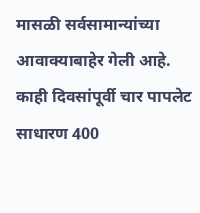मासळी सर्वसामान्यांच्या आवाक्याबाहेर गेली आहे. काही दिवसांपूर्वी चार पापलेट साधारण 400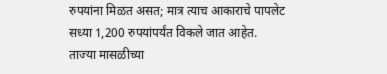रुपयांना मिळत असत; मात्र त्याच आकाराचे पापलेट सध्या 1,200 रुपयांपर्यंत विकले जात आहेत.
ताज्या मासळीच्या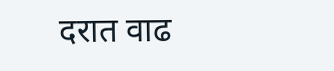दरात वाढ